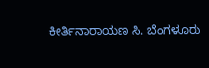ಕೀರ್ತಿನಾರಾಯಣ ಸಿ. ಬೆಂಗಳೂರು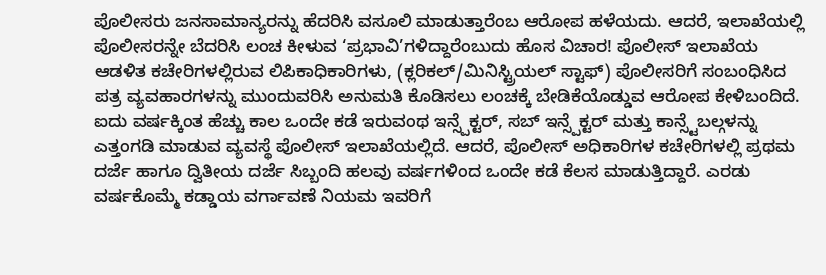ಪೊಲೀಸರು ಜನಸಾಮಾನ್ಯರನ್ನು ಹೆದರಿಸಿ ವಸೂಲಿ ಮಾಡುತ್ತಾರೆಂಬ ಆರೋಪ ಹಳೆಯದು. ಆದರೆ, ಇಲಾಖೆಯಲ್ಲಿ ಪೊಲೀಸರನ್ನೇ ಬೆದರಿಸಿ ಲಂಚ ಕೀಳುವ ‘ಪ್ರಭಾವಿ’ಗಳಿದ್ದಾರೆಂಬುದು ಹೊಸ ವಿಚಾರ! ಪೊಲೀಸ್ ಇಲಾಖೆಯ ಆಡಳಿತ ಕಚೇರಿಗಳಲ್ಲಿರುವ ಲಿಪಿಕಾಧಿಕಾರಿಗಳು, (ಕ್ಲರಿಕಲ್/ಮಿನಿಸ್ಟ್ರಿಯಲ್ ಸ್ಟಾಫ್) ಪೊಲೀಸರಿಗೆ ಸಂಬಂಧಿಸಿದ ಪತ್ರ ವ್ಯವಹಾರಗಳನ್ನು ಮುಂದುವರಿಸಿ ಅನುಮತಿ ಕೊಡಿಸಲು ಲಂಚಕ್ಕೆ ಬೇಡಿಕೆಯೊಡ್ಡುವ ಆರೋಪ ಕೇಳಿಬಂದಿದೆ.
ಐದು ವರ್ಷಕ್ಕಿಂತ ಹೆಚ್ಚು ಕಾಲ ಒಂದೇ ಕಡೆ ಇರುವಂಥ ಇನ್ಸ್ಪೆಕ್ಟರ್, ಸಬ್ ಇನ್ಸ್ಪೆಕ್ಟರ್ ಮತ್ತು ಕಾನ್ಸ್ಟೆಬಲ್ಗಳನ್ನು ಎತ್ತಂಗಡಿ ಮಾಡುವ ವ್ಯವಸ್ಥೆ ಪೊಲೀಸ್ ಇಲಾಖೆಯಲ್ಲಿದೆ. ಆದರೆ, ಪೊಲೀಸ್ ಅಧಿಕಾರಿಗಳ ಕಚೇರಿಗಳಲ್ಲಿ ಪ್ರಥಮ ದರ್ಜೆ ಹಾಗೂ ದ್ವಿತೀಯ ದರ್ಜೆ ಸಿಬ್ಬಂದಿ ಹಲವು ವರ್ಷಗಳಿಂದ ಒಂದೇ ಕಡೆ ಕೆಲಸ ಮಾಡುತ್ತಿದ್ದಾರೆ. ಎರಡು ವರ್ಷಕೊಮ್ಮೆ ಕಡ್ಡಾಯ ವರ್ಗಾವಣೆ ನಿಯಮ ಇವರಿಗೆ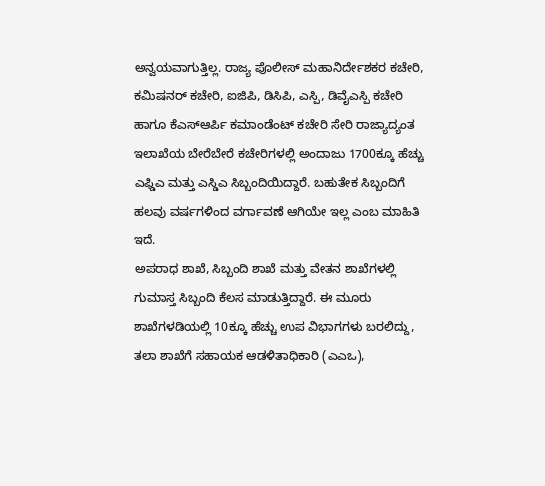ಅನ್ವಯವಾಗುತ್ತಿಲ್ಲ. ರಾಜ್ಯ ಪೊಲೀಸ್ ಮಹಾನಿರ್ದೇಶಕರ ಕಚೇರಿ, ಕಮಿಷನರ್ ಕಚೇರಿ, ಐಜಿಪಿ, ಡಿಸಿಪಿ, ಎಸ್ಪಿ, ಡಿವೈಎಸ್ಪಿ ಕಚೇರಿ ಹಾಗೂ ಕೆಎಸ್ಆರ್ಪಿ ಕಮಾಂಡೆಂಟ್ ಕಚೇರಿ ಸೇರಿ ರಾಜ್ಯಾದ್ಯಂತ ಇಲಾಖೆಯ ಬೇರೆಬೇರೆ ಕಚೇರಿಗಳಲ್ಲಿ ಅಂದಾಜು 1700ಕ್ಕೂ ಹೆಚ್ಚು ಎಫ್ಡಿಎ ಮತ್ತು ಎಸ್ಡಿಎ ಸಿಬ್ಬಂದಿಯಿದ್ದಾರೆ. ಬಹುತೇಕ ಸಿಬ್ಬಂದಿಗೆ ಹಲವು ವರ್ಷಗಳಿಂದ ವರ್ಗಾವಣೆ ಆಗಿಯೇ ಇಲ್ಲ ಎಂಬ ಮಾಹಿತಿ ಇದೆ.
ಅಪರಾಧ ಶಾಖೆ, ಸಿಬ್ಬಂದಿ ಶಾಖೆ ಮತ್ತು ವೇತನ ಶಾಖೆಗಳಲ್ಲಿ ಗುಮಾಸ್ತ ಸಿಬ್ಬಂದಿ ಕೆಲಸ ಮಾಡುತ್ತಿದ್ದಾರೆ. ಈ ಮೂರು ಶಾಖೆಗಳಡಿಯಲ್ಲಿ 10ಕ್ಕೂ ಹೆಚ್ಚು ಉಪ ವಿಭಾಗಗಳು ಬರಲಿದ್ದು, ತಲಾ ಶಾಖೆಗೆ ಸಹಾಯಕ ಆಡಳಿತಾಧಿಕಾರಿ (ಎಎಒ),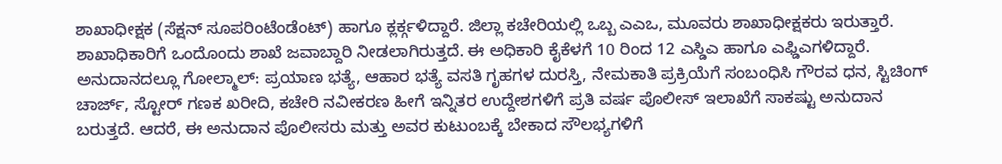ಶಾಖಾಧೀಕ್ಷಕ (ಸೆಕ್ಷನ್ ಸೂಪರಿಂಟೆಂಡೆಂಟ್) ಹಾಗೂ ಕ್ಲರ್ಕ್ಗಳಿದ್ದಾರೆ. ಜಿಲ್ಲಾ ಕಚೇರಿಯಲ್ಲಿ ಒಬ್ಬ ಎಎಒ, ಮೂವರು ಶಾಖಾಧೀಕ್ಷಕರು ಇರುತ್ತಾರೆ. ಶಾಖಾಧಿಕಾರಿಗೆ ಒಂದೊಂದು ಶಾಖೆ ಜವಾಬ್ದಾರಿ ನೀಡಲಾಗಿರುತ್ತದೆ. ಈ ಅಧಿಕಾರಿ ಕೈಕೆಳಗೆ 10 ರಿಂದ 12 ಎಸ್ಡಿಎ ಹಾಗೂ ಎಫ್ಡಿಎಗಳಿದ್ದಾರೆ.
ಅನುದಾನದಲ್ಲೂ ಗೋಲ್ಮಾಲ್: ಪ್ರಯಾಣ ಭತ್ಯೆ, ಆಹಾರ ಭತ್ಯೆ ವಸತಿ ಗೃಹಗಳ ದುರಸ್ತಿ, ನೇಮಕಾತಿ ಪ್ರಕ್ರಿಯೆಗೆ ಸಂಬಂಧಿಸಿ ಗೌರವ ಧನ, ಸ್ಟಿಚಿಂಗ್ ಚಾರ್ಜ್, ಸ್ಟೋರ್ ಗಣಕ ಖರೀದಿ, ಕಚೇರಿ ನವೀಕರಣ ಹೀಗೆ ಇನ್ನಿತರ ಉದ್ದೇಶಗಳಿಗೆ ಪ್ರತಿ ವರ್ಷ ಪೊಲೀಸ್ ಇಲಾಖೆಗೆ ಸಾಕಷ್ಟು ಅನುದಾನ ಬರುತ್ತದೆ. ಆದರೆ, ಈ ಅನುದಾನ ಪೊಲೀಸರು ಮತ್ತು ಅವರ ಕುಟುಂಬಕ್ಕೆ ಬೇಕಾದ ಸೌಲಭ್ಯಗಳಿಗೆ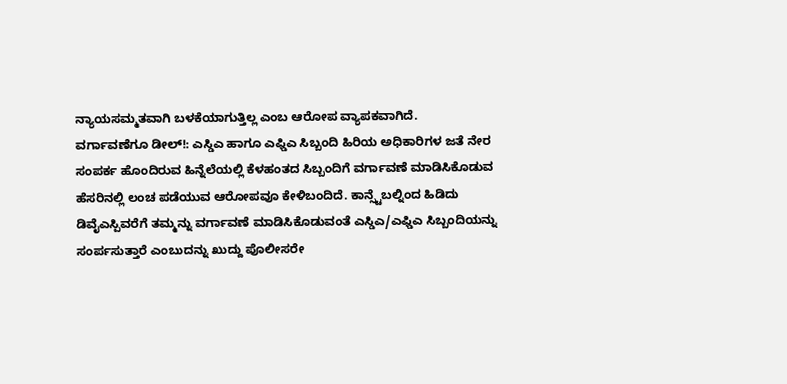ನ್ಯಾಯಸಮ್ಮತವಾಗಿ ಬಳಕೆಯಾಗುತ್ತಿಲ್ಲ ಎಂಬ ಆರೋಪ ವ್ಯಾಪಕವಾಗಿದೆ.
ವರ್ಗಾವಣೆಗೂ ಡೀಲ್!: ಎಸ್ಡಿಎ ಹಾಗೂ ಎಫ್ಡಿಎ ಸಿಬ್ಬಂದಿ ಹಿರಿಯ ಅಧಿಕಾರಿಗಳ ಜತೆ ನೇರ ಸಂಪರ್ಕ ಹೊಂದಿರುವ ಹಿನ್ನೆಲೆಯಲ್ಲಿ ಕೆಳಹಂತದ ಸಿಬ್ಬಂದಿಗೆ ವರ್ಗಾವಣೆ ಮಾಡಿಸಿಕೊಡುವ ಹೆಸರಿನಲ್ಲಿ ಲಂಚ ಪಡೆಯುವ ಆರೋಪವೂ ಕೇಳಿಬಂದಿದೆ. ಕಾನ್ಸ್ಟೆಬಲ್ನಿಂದ ಹಿಡಿದು ಡಿವೈಎಸ್ಪಿವರೆಗೆ ತಮ್ಮನ್ನು ವರ್ಗಾವಣೆ ಮಾಡಿಸಿಕೊಡುವಂತೆ ಎಸ್ಡಿಎ/ಎಫ್ಡಿಎ ಸಿಬ್ಬಂದಿಯನ್ನು ಸಂರ್ಪಸುತ್ತಾರೆ ಎಂಬುದನ್ನು ಖುದ್ದು ಪೊಲೀಸರೇ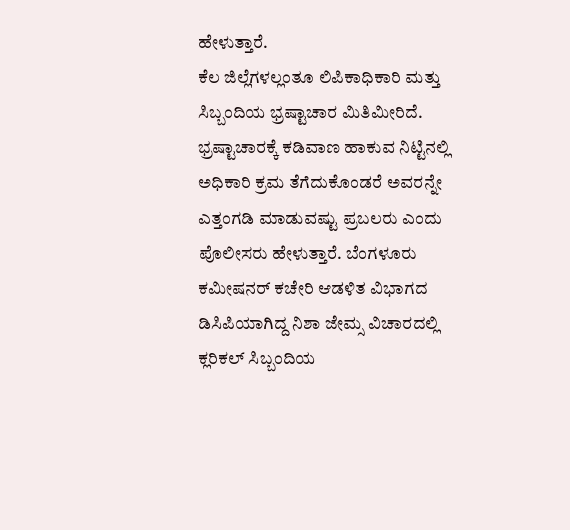ಹೇಳುತ್ತಾರೆ.
ಕೆಲ ಜಿಲ್ಲೆಗಳಲ್ಲಂತೂ ಲಿಪಿಕಾಧಿಕಾರಿ ಮತ್ತು ಸಿಬ್ಬಂದಿಯ ಭ್ರಷ್ಟಾಚಾರ ಮಿತಿಮೀರಿದೆ. ಭ್ರಷ್ಟಾಚಾರಕ್ಕೆ ಕಡಿವಾಣ ಹಾಕುವ ನಿಟ್ಟಿನಲ್ಲಿ ಅಧಿಕಾರಿ ಕ್ರಮ ತೆಗೆದುಕೊಂಡರೆ ಅವರನ್ನೇ ಎತ್ತಂಗಡಿ ಮಾಡುವಷ್ಟು ಪ್ರಬಲರು ಎಂದು ಪೊಲೀಸರು ಹೇಳುತ್ತಾರೆ. ಬೆಂಗಳೂರು ಕಮೀಷನರ್ ಕಚೇರಿ ಆಡಳಿತ ವಿಭಾಗದ ಡಿಸಿಪಿಯಾಗಿದ್ದ ನಿಶಾ ಜೇಮ್ಸ ವಿಚಾರದಲ್ಲಿ ಕ್ಲರಿಕಲ್ ಸಿಬ್ಬಂದಿಯ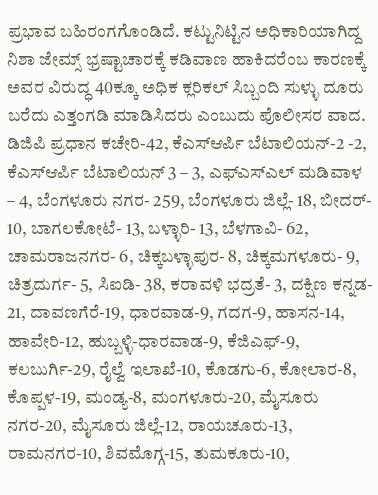ಪ್ರಭಾವ ಬಹಿರಂಗಗೊಂಡಿದೆ. ಕಟ್ಟುನಿಟ್ಟಿನ ಅಧಿಕಾರಿಯಾಗಿದ್ದ ನಿಶಾ ಜೇಮ್ಸ್ ಭ್ರಷ್ಟಾಚಾರಕ್ಕೆ ಕಡಿವಾಣ ಹಾಕಿದರೆಂಬ ಕಾರಣಕ್ಕೆ ಅವರ ವಿರುದ್ಧ 40ಕ್ಕೂ ಅಧಿಕ ಕ್ಲರಿಕಲ್ ಸಿಬ್ಬಂದಿ ಸುಳ್ಳು ದೂರು ಬರೆದು ಎತ್ತಂಗಡಿ ಮಾಡಿಸಿದರು ಎಂಬುದು ಪೊಲೀಸರ ವಾದ.
ಡಿಜಿಪಿ ಪ್ರಧಾನ ಕಚೇರಿ-42, ಕೆಎಸ್ಆರ್ಪಿ ಬೆಟಾಲಿಯನ್-2 -2, ಕೆಎಸ್ಆರ್ಪಿ ಬೆಟಾಲಿಯನ್ 3 – 3, ಎಫ್ಎಸ್ಎಲ್ ಮಡಿವಾಳ – 4, ಬೆಂಗಳೂರು ನಗರ- 259, ಬೆಂಗಳೂರು ಜಿಲ್ಲೆ- 18, ಬೀದರ್- 10, ಬಾಗಲಕೋಟೆ- 13, ಬಳ್ಳಾರಿ- 13, ಬೆಳಗಾವಿ- 62, ಚಾಮರಾಜನಗರ- 6, ಚಿಕ್ಕಬಳ್ಳಾಪುರ- 8, ಚಿಕ್ಕಮಗಳೂರು- 9, ಚಿತ್ರದುರ್ಗ- 5, ಸಿಐಡಿ- 38, ಕರಾವಳಿ ಭದ್ರತೆ- 3, ದಕ್ಷಿಣ ಕನ್ನಡ- 21, ದಾವಣಗೆರೆ-19, ಧಾರವಾಡ-9, ಗದಗ-9, ಹಾಸನ-14, ಹಾವೇರಿ-12, ಹುಬ್ಬಳ್ಳಿ-ಧಾರವಾಡ-9, ಕೆಜಿಎಫ್-9, ಕಲಬುರ್ಗಿ-29, ರೈಲ್ವೆ ಇಲಾಖೆ-10, ಕೊಡಗು-6, ಕೋಲಾರ-8, ಕೊಪ್ಪಳ-19, ಮಂಡ್ಯ-8, ಮಂಗಳೂರು-20, ಮೈಸೂರು ನಗರ-20, ಮೈಸೂರು ಜಿಲ್ಲೆ-12, ರಾಯಚೂರು-13, ರಾಮನಗರ-10, ಶಿವಮೊಗ್ಗ-15, ತುಮಕೂರು-10,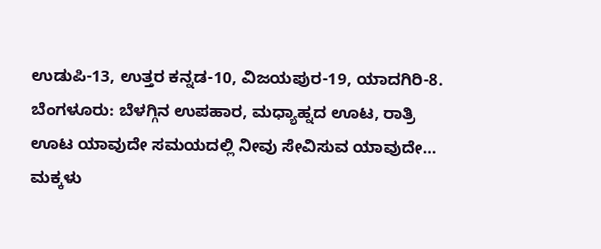ಉಡುಪಿ-13, ಉತ್ತರ ಕನ್ನಡ-10, ವಿಜಯಪುರ-19, ಯಾದಗಿರಿ-8.
ಬೆಂಗಳೂರು: ಬೆಳಗ್ಗಿನ ಉಪಹಾರ, ಮಧ್ಯಾಹ್ನದ ಊಟ, ರಾತ್ರಿ ಊಟ ಯಾವುದೇ ಸಮಯದಲ್ಲಿ ನೀವು ಸೇವಿಸುವ ಯಾವುದೇ…
ಮಕ್ಕಳು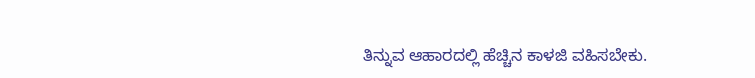ತಿನ್ನುವ ಆಹಾರದಲ್ಲಿ ಹೆಚ್ಚಿನ ಕಾಳಜಿ ವಹಿಸಬೇಕು.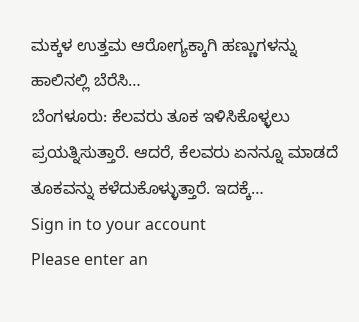ಮಕ್ಕಳ ಉತ್ತಮ ಆರೋಗ್ಯಕ್ಕಾಗಿ ಹಣ್ಣುಗಳನ್ನು ಹಾಲಿನಲ್ಲಿ ಬೆರೆಸಿ…
ಬೆಂಗಳೂರು: ಕೆಲವರು ತೂಕ ಇಳಿಸಿಕೊಳ್ಳಲು ಪ್ರಯತ್ನಿಸುತ್ತಾರೆ. ಆದರೆ, ಕೆಲವರು ಏನನ್ನೂ ಮಾಡದೆ ತೂಕವನ್ನು ಕಳೆದುಕೊಳ್ಳುತ್ತಾರೆ. ಇದಕ್ಕೆ…
Sign in to your account
Please enter an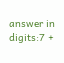answer in digits:7 +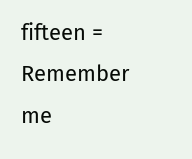fifteen =
Remember me